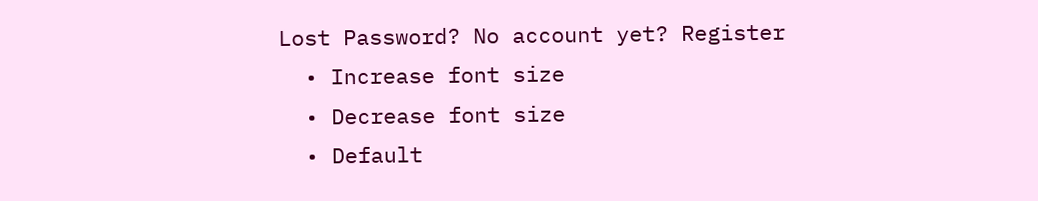Lost Password? No account yet? Register
  • Increase font size
  • Decrease font size
  • Default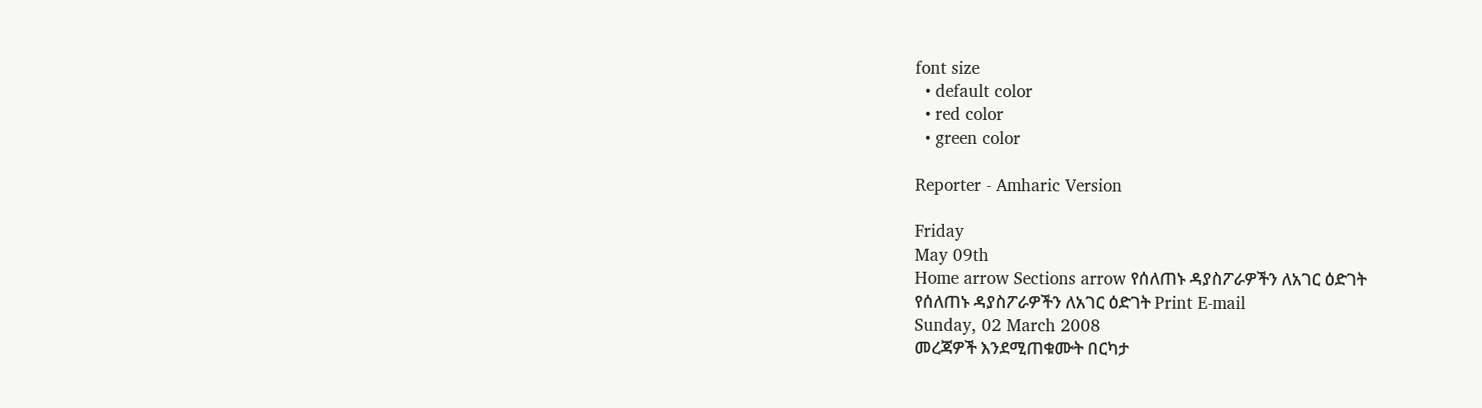font size
  • default color
  • red color
  • green color

Reporter - Amharic Version

Friday
May 09th
Home arrow Sections arrow የሰለጠኑ ዳያስፖራዎችን ለአገር ዕድገት
የሰለጠኑ ዳያስፖራዎችን ለአገር ዕድገት Print E-mail
Sunday, 02 March 2008
መረጃዎች እንደሚጠቁሙት በርካታ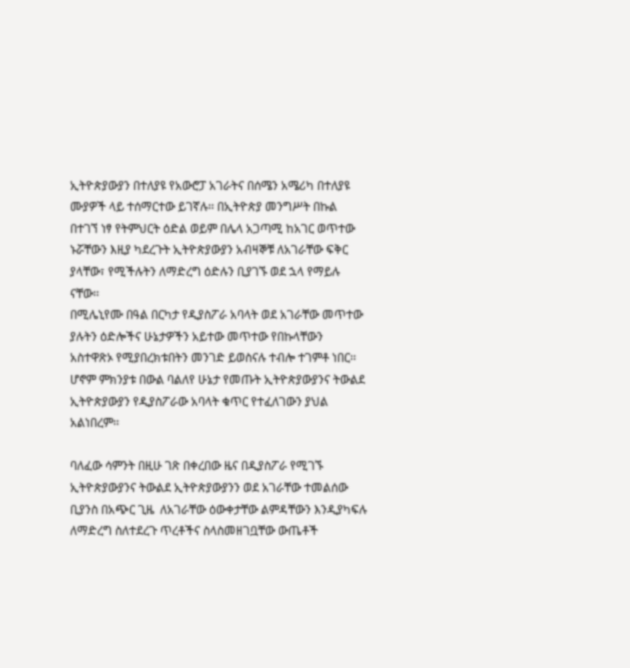ኢትዮጵያውያን በተለያዩ የአውሮፓ አገራትና በሰሜን አሜሪካ በተለያዩ ሙያዎች ላይ ተሰማርተው ይገኛሉ፡፡ በኢትዮጵያ መንግሥት በኩል በተገኘ ነፃ የትምህርት ዕድል ወይም በሌላ አጋጣሚ ከአገር ወጥተው ኑሯቸውን እዚያ ካደረጉት ኢትዮጵያውያን አብዛኞቹ ለአገራቸው ፍቅር ያላቸው፣ የሚችሉትን ለማድረግ ዕድሉን ቢያገኙ ወደ ኋላ የማይሉ ናቸው፡፡
በሚሌኒየሙ በዓል በርካታ የዲያስፖራ አባላት ወደ አገራቸው መጥተው ያሉትን ዕድሎችና ሁኔታዎችን አይተው መጥተው የበኩላቸውን አስተዋጽኦ የሚያበረክቱበትን መንገድ ይወስናሉ ተብሎ ተገምቶ ነበር፡፡ ሆኖም ምክንያቱ በውል ባልለየ ሁኔታ የመጡት ኢትዮጵያውያንና ትውልደ ኢትዮጵያውያን የዲያስፖራው አባላት ቁጥር የተፈለገውን ያህል አልነበረም፡፡

ባለፈው ሳምንት በዚሁ ገጽ በቀረበው ዜና በዲያስፖራ የሚገኙ ኢትዮጵያውያንና ትውልደ ኢትዮጵያውያንን ወደ አገራቸው ተመልሰው ቢያንስ በአጭር ጊዜ  ለአገራቸው ዕውቀታቸው ልምዳቸውን እንዲያካፍሉ ለማድረግ ስለተደረጉ ጥረቶችና ስላስመዘገቧቸው ውጤቶች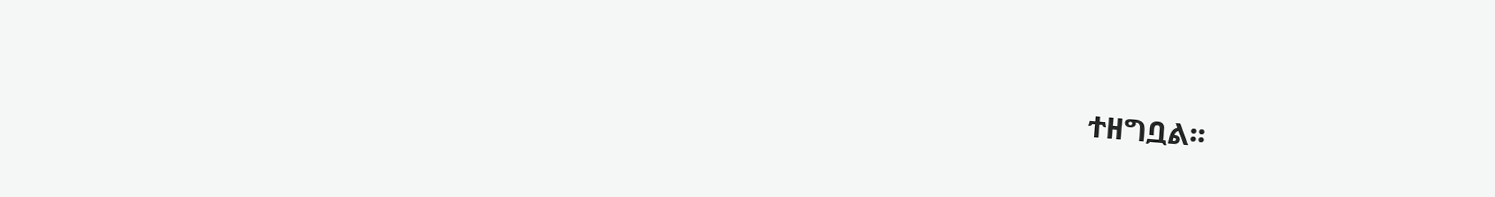ተዘግቧል፡፡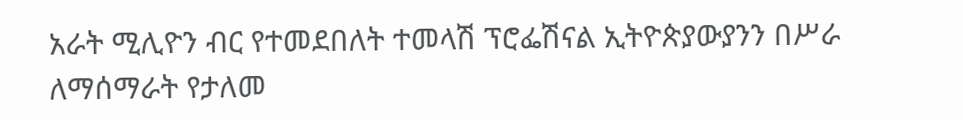አራት ሚሊዮን ብር የተመደበለት ተመላሽ ፕሮፌሽናል ኢትዮጵያውያንን በሥራ ለማሰማራት የታለመ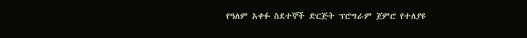የዓለም አቀፉ ስደተኞች ድርጅት ፕሮግራም ጀምሮ የተለያዩ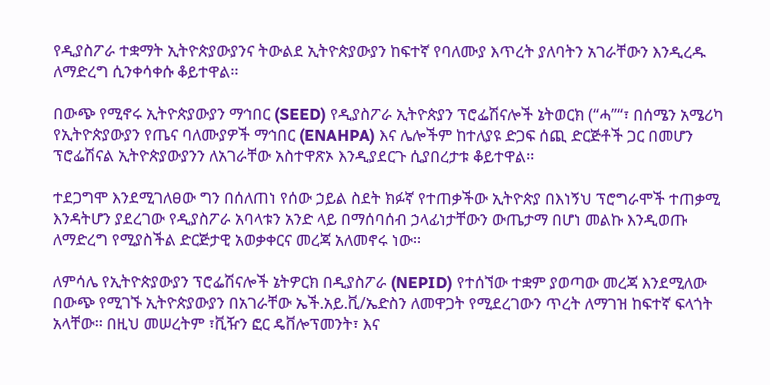የዲያስፖራ ተቋማት ኢትዮጵያውያንና ትውልደ ኢትዮጵያውያን ከፍተኛ የባለሙያ እጥረት ያለባትን አገራቸውን እንዲረዱ ለማድረግ ሲንቀሳቀሱ ቆይተዋል፡፡

በውጭ የሚኖሩ ኢትዮጵያውያን ማኅበር (SEED) የዲያስፖራ ኢትዮጵያን ፕሮፌሽናሎች ኔትወርክ (“ሓ”“፣ በሰሜን አሜሪካ የኢትዮጵያውያን የጤና ባለሙያዎች ማኅበር (ENAHPA) እና ሌሎችም ከተለያዩ ድጋፍ ሰጪ ድርጅቶች ጋር በመሆን ፕሮፌሽናል ኢትዮጵያውያንን ለአገራቸው አስተዋጽኦ እንዲያደርጉ ሲያበረታቱ ቆይተዋል፡፡

ተደጋግሞ እንደሚገለፀው ግን በሰለጠነ የሰው ኃይል ስደት ክፉኛ የተጠቃችው ኢትዮጵያ በእነኝህ ፕሮግራሞች ተጠቃሚ እንዳትሆን ያደረገው የዲያስፖራ አባላቱን አንድ ላይ በማሰባሰብ ኃላፊነታቸውን ውጤታማ በሆነ መልኩ እንዲወጡ ለማድረግ የሚያስችል ድርጅታዊ አወቃቀርና መረጃ አለመኖሩ ነው፡፡

ለምሳሌ የኢትዮጵያውያን ፕሮፌሽናሎች ኔትዎርክ በዲያስፖራ (NEPID) የተሰኘው ተቋም ያወጣው መረጃ እንደሚለው በውጭ የሚገኙ ኢትዮጵያውያን በአገራቸው ኤች.አይ.ቪ/ኤድስን ለመዋጋት የሚደረገውን ጥረት ለማገዝ ከፍተኛ ፍላጎት አላቸው፡፡ በዚህ መሠረትም ፣ቪዥን ፎር ዴቨሎፕመንት፣ እና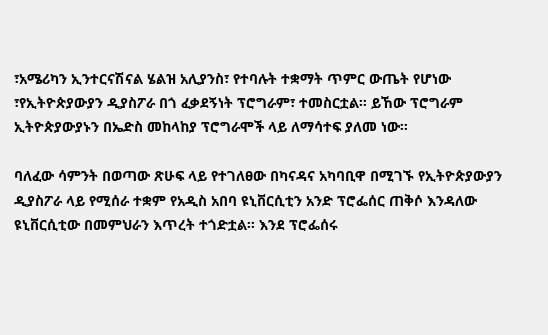፣አሜሪካን ኢንተርናሽናል ሄልዝ አሊያንስ፣ የተባሉት ተቋማት ጥምር ውጤት የሆነው ፣የኢትዮጵያውያን ዲያስፖራ በጎ ፈቃደኝነት ፕሮግራም፣ ተመስርቷል፡፡ ይኸው ፕሮግራም ኢትዮጵያውያኑን በኤድስ መከላከያ ፕሮግራሞች ላይ ለማሳተፍ ያለመ ነው፡፡

ባለፈው ሳምንት በወጣው ጽሁፍ ላይ የተገለፀው በካናዳና አካባቢዋ በሚገኙ የኢትዮጵያውያን ዲያስፖራ ላይ የሚሰራ ተቋም የአዲስ አበባ ዩኒቨርሲቲን አንድ ፕሮፌሰር ጠቅሶ እንዳለው ዩኒቨርሲቲው በመምህራን እጥረት ተጎድቷል፡፡ እንደ ፕሮፌሰሩ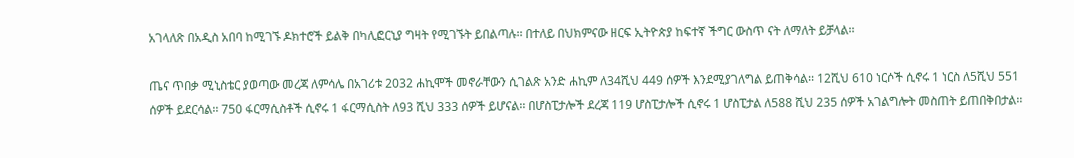አገላለጽ በአዲስ አበባ ከሚገኙ ዶክተሮች ይልቅ በካሊፎርኒያ ግዛት የሚገኙት ይበልጣሉ፡፡ በተለይ በህክምናው ዘርፍ ኢትዮጵያ ከፍተኛ ችግር ውስጥ ናት ለማለት ይቻላል፡፡

ጤና ጥበቃ ሚኒስቴር ያወጣው መረጃ ለምሳሌ በአገሪቱ 2032 ሐኪሞች መኖራቸውን ሲገልጽ አንድ ሐኪም ለ34ሺህ 449 ሰዎች እንደሚያገለግል ይጠቅሳል፡፡ 12ሺህ 610 ነርሶች ሲኖሩ 1 ነርስ ለ5ሺህ 551 ሰዎች ይደርሳል፡፡ 750 ፋርማሲስቶች ሲኖሩ 1 ፋርማሲስት ለ93 ሺህ 333 ሰዎች ይሆናል፡፡ በሆስፒታሎች ደረጃ 119 ሆስፒታሎች ሲኖሩ 1 ሆስፒታል ለ588 ሺህ 235 ሰዎች አገልግሎት መስጠት ይጠበቅበታል፡፡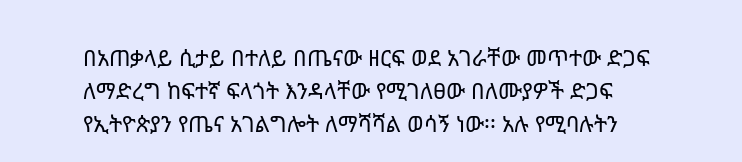በአጠቃላይ ሲታይ በተለይ በጤናው ዘርፍ ወደ አገራቸው መጥተው ድጋፍ ለማድረግ ከፍተኛ ፍላጎት እንዳላቸው የሚገለፀው በለሙያዎች ድጋፍ የኢትዮጵያን የጤና አገልግሎት ለማሻሻል ወሳኝ ነው፡፡ አሉ የሚባሉትን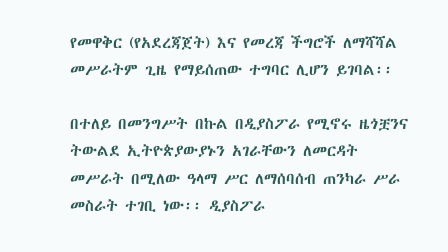የመዋቅር (የአደረጃጀት) እና የመረጃ ችግሮች ለማሻሻል መሥራትም ጊዜ የማይሰጠው ተግባር ሊሆን ይገባል፡፡

በተለይ በመንግሥት በኩል በዲያስፖራ የሚኖሩ ዜጎቿንና ትውልደ ኢትዮጵያውያኑን አገራቸውን ለመርዳት መሥራት በሚለው ዓላማ ሥር ለማሰባሰብ ጠንካራ ሥራ መስራት ተገቢ ነው፡፡ ዲያስፖራ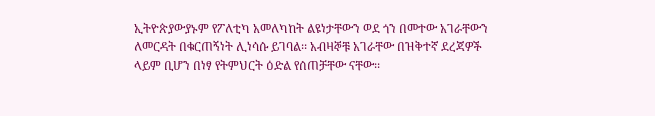ኢትዮጵያውያኑም የፖለቲካ አመለካከት ልዩነታቸውን ወደ ጎን በመተው አገራቸውን ለመርዳት በቁርጠኝነት ሊነሳሱ ይገባል፡፡ አብዛኞቹ አገራቸው በዝቅተኛ ደረጃዎች ላይም ቢሆን በነፃ የትምህርት ዕድል የሰጠቻቸው ናቸው፡፡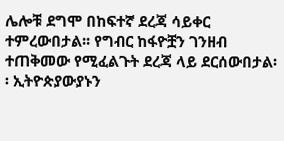ሌሎቹ ደግሞ በከፍተኛ ደረጃ ሳይቀር ተምረውበታል፡፡ የግብር ከፋዮቿን ገንዘብ ተጠቅመው የሚፈልጉት ደረጃ ላይ ደርሰውበታል፡፡ ኢትዮጵያውያኑን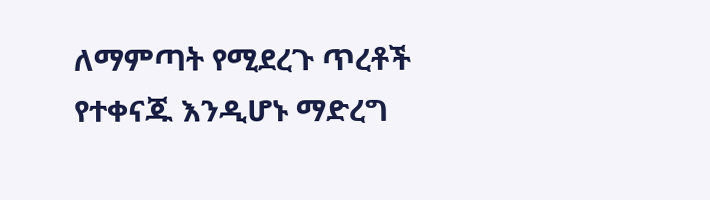ለማምጣት የሚደረጉ ጥረቶች የተቀናጁ እንዲሆኑ ማድረግ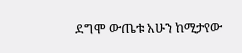ደግሞ ውጤቱ አሁን ከሚታየው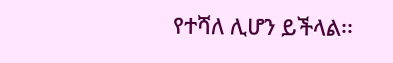የተሻለ ሊሆን ይችላል፡፡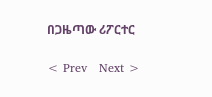በጋዜጣው ሪፖርተር

< Prev   Next >